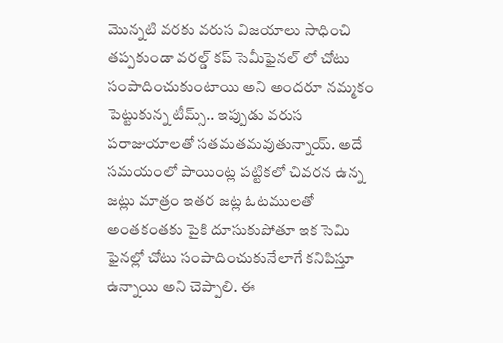మొన్నటి వరకు వరుస విజయాలు సాధించి తప్పకుండా వరల్డ్ కప్ సెమీఫైనల్ లో చోటు సంపాదించుకుంటాయి అని అందరూ నమ్మకం పెట్టుకున్న టీమ్స్.. ఇప్పుడు వరుస పరాజుయాలతో సతమతమవుతున్నాయ్. అదే సమయంలో పాయింట్ల పట్టికలో చివరన ఉన్న జట్లు మాత్రం ఇతర జట్ల ఓటములతో అంతకంతకు పైకి దూసుకుపోతూ ఇక సెమి ఫైనల్లో చోటు సంపాదించుకునేలాగే కనిపిస్తూ ఉన్నాయి అని చెప్పాలి. ఈ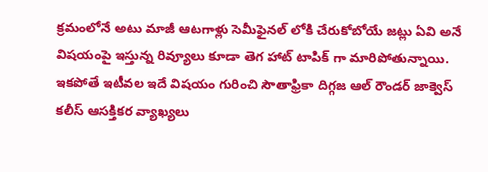క్రమంలోనే అటు మాజీ ఆటగాళ్లు సెమీఫైనల్ లోకి చేరుకోబోయే జట్లు ఏవి అనే విషయంపై ఇస్తున్న రివ్యూలు కూడా తెగ హాట్ టాపిక్ గా మారిపోతున్నాయి.
ఇకపోతే ఇటీవల ఇదే విషయం గురించి సౌతాఫ్రికా దిగ్గజ ఆల్ రౌండర్ జాక్వెస్ కలీస్ ఆసక్తికర వ్యాఖ్యలు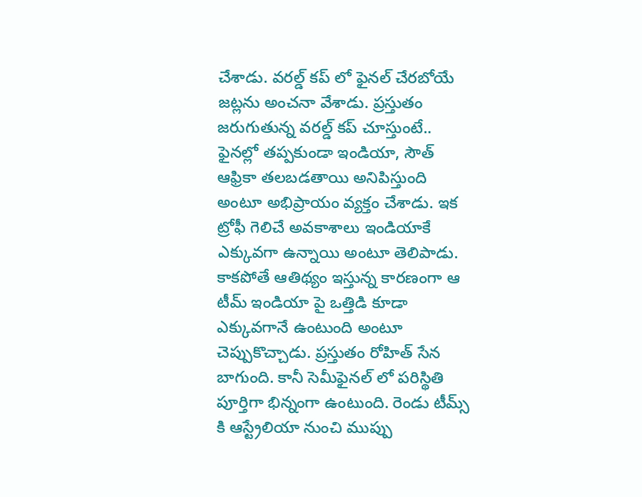చేశాడు. వరల్డ్ కప్ లో ఫైనల్ చేరబోయే జట్లను అంచనా వేశాడు. ప్రస్తుతం జరుగుతున్న వరల్డ్ కప్ చూస్తుంటే.. ఫైనల్లో తప్పకుండా ఇండియా, సౌత్ ఆఫ్రికా తలబడతాయి అనిపిస్తుంది అంటూ అభిప్రాయం వ్యక్తం చేశాడు. ఇక ట్రోఫీ గెలిచే అవకాశాలు ఇండియాకే ఎక్కువగా ఉన్నాయి అంటూ తెలిపాడు. కాకపోతే ఆతిథ్యం ఇస్తున్న కారణంగా ఆ టీమ్ ఇండియా పై ఒత్తిడి కూడా ఎక్కువగానే ఉంటుంది అంటూ చెప్పుకొచ్చాడు. ప్రస్తుతం రోహిత్ సేన బాగుంది. కానీ సెమీఫైనల్ లో పరిస్థితి పూర్తిగా భిన్నంగా ఉంటుంది. రెండు టీమ్స్ కి ఆస్ట్రేలియా నుంచి ముప్పు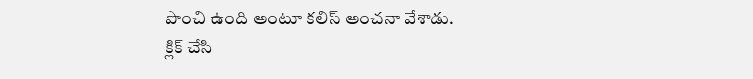పొంచి ఉంది అంటూ కలిస్ అంచనా వేశాడు.
క్లిక్ చేసి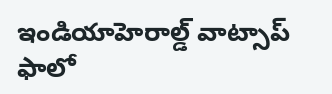ఇండియాహెరాల్డ్ వాట్సాప్ ఫాలో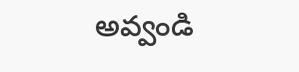అవ్వండి